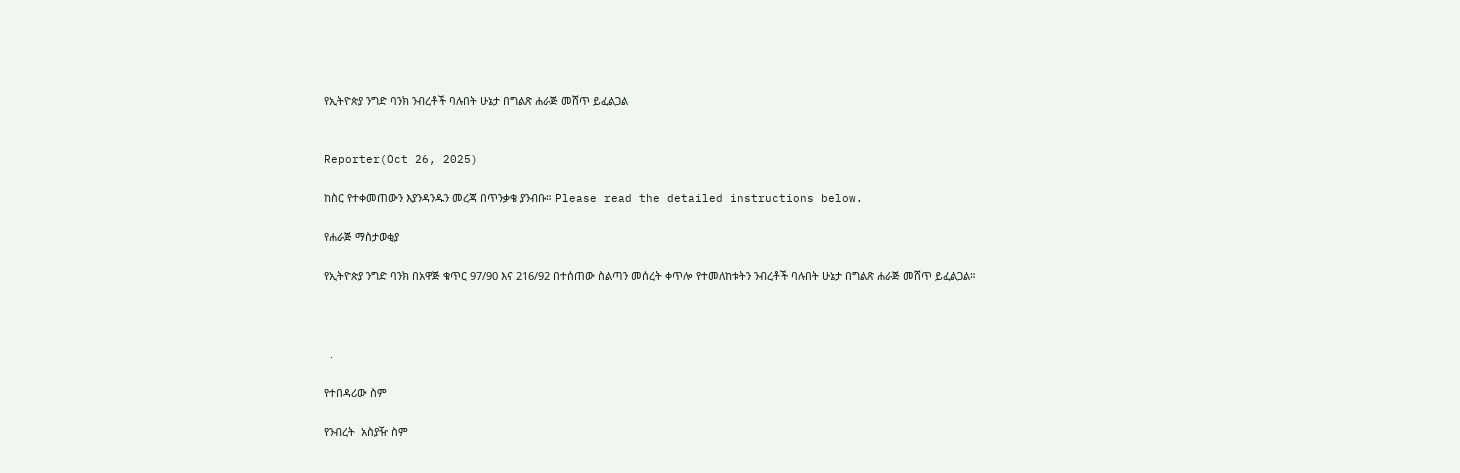የኢትዮጵያ ንግድ ባንክ ንብረቶች ባሉበት ሁኔታ በግልጽ ሐራጅ መሸጥ ይፈልጋል


Reporter(Oct 26, 2025)

ከስር የተቀመጠውን እያንዳንዱን መረጃ በጥንቃቄ ያንብቡ። Please read the detailed instructions below.

የሐራጅ ማስታወቂያ

የኢትዮጵያ ንግድ ባንክ በአዋጅ ቁጥር 97/90 እና 216/92 በተሰጠው ስልጣን መሰረት ቀጥሎ የተመለከቱትን ንብረቶች ባሉበት ሁኔታ በግልጽ ሐራጅ መሸጥ ይፈልጋል።



  .

የተበዳሪው ስም

የንብረት  አስያዥ ስም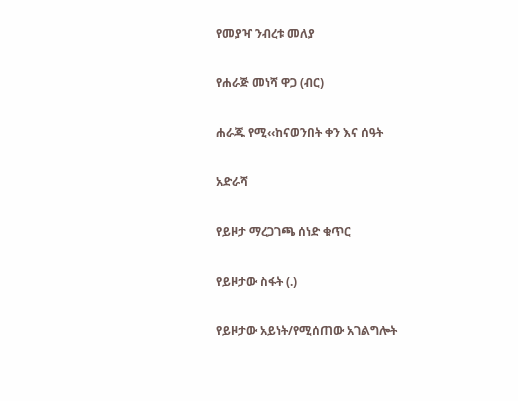የመያዣ ንብረቱ መለያ

የሐራጅ መነሻ ዋጋ (ብር)

ሐራጁ የሚ‹‹ከናወንበት ቀን እና ሰዓት

አድራሻ

የይዞታ ማረጋገጫ ሰነድ ቁጥር

የይዞታው ስፋት (.)

የይዞታው አይነት/የሚሰጠው አገልግሎት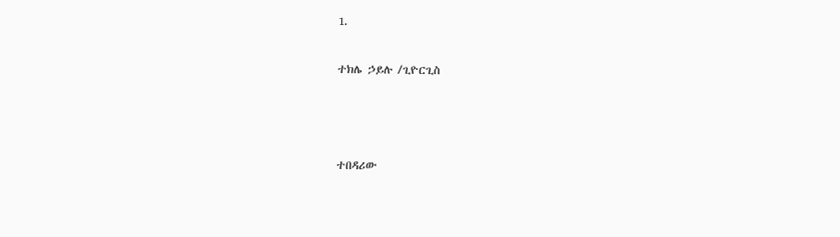1.

ተክሌ ኃይሉ /ጊዮርጊስ



ተበዳሪው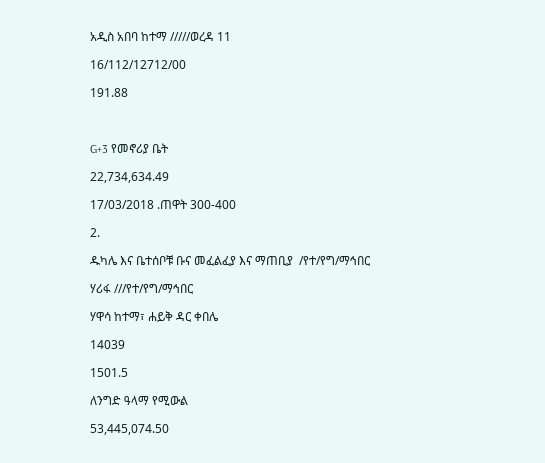አዲስ አበባ ከተማ /////ወረዳ 11

16/112/12712/00

191.88



G+3 የመኖሪያ ቤት

22,734,634.49

17/03/2018 .ጠዋት 300-400

2.

ዱካሌ እና ቤተሰቦቹ ቡና መፈልፈያ እና ማጠቢያ  /የተ/የግ/ማኅበር

ሃሪፋ ///የተ/የግ/ማኅበር

ሃዋሳ ከተማ፣ ሐይቅ ዳር ቀበሌ

14039

1501.5

ለንግድ ዓላማ የሚውል

53,445,074.50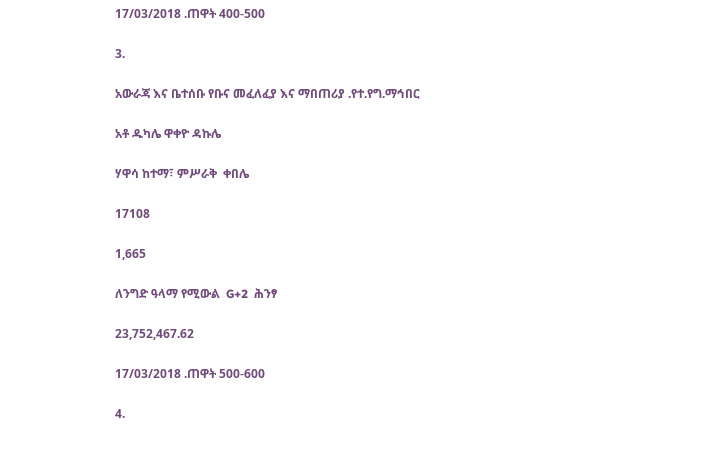17/03/2018 .ጠዋት 400-500

3.

አውራጃ እና ቤተሰቡ የቡና መፈለፈያ እና ማበጠሪያ .የተ.የግ.ማኅበር

አቶ ዱካሌ ዋቀዮ ዳኩሌ

ሃዋሳ ከተማ፣ ምሥራቅ  ቀበሌ

17108

1,665

ለንግድ ዓላማ የሚውል  G+2  ሕንፃ

23,752,467.62

17/03/2018 .ጠዋት 500-600

4.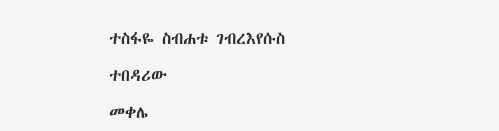ተስፋዬ ስብሐቱ ገብረእየሱስ

ተበዳሪው

መቀሌ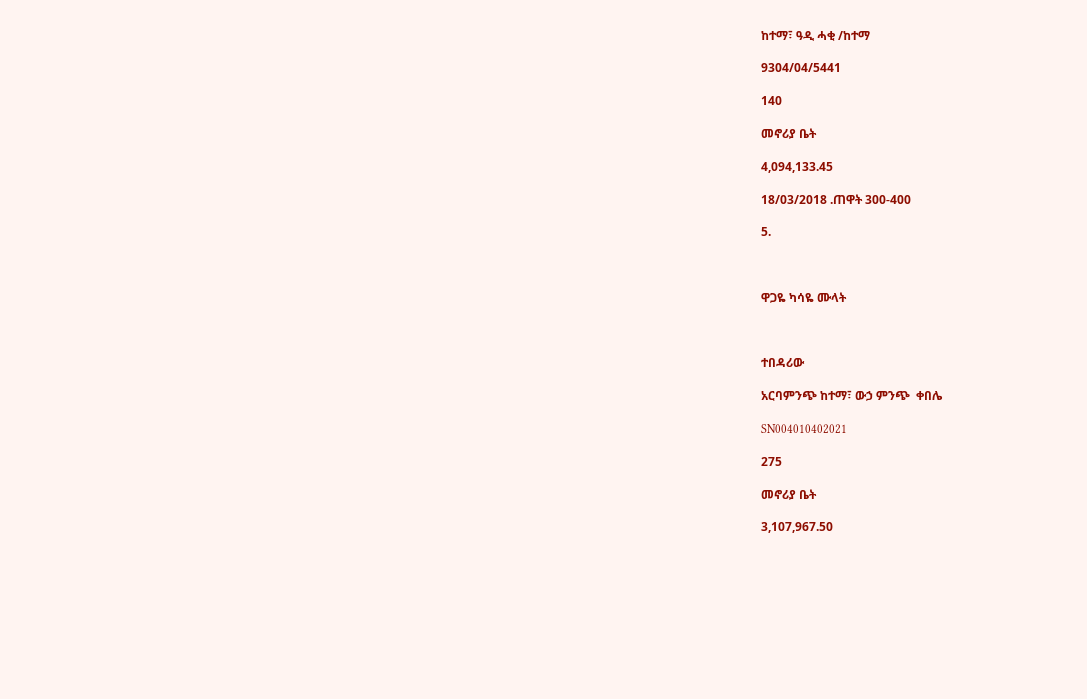ከተማ፣ ዓዲ ሓቂ /ከተማ

9304/04/5441

140

መኖሪያ ቤት

4,094,133.45

18/03/2018 .ጠዋት 300-400

5.



ዋጋዬ ካሳዬ ሙላት



ተበዳሪው

አርባምንጭ ከተማ፣ ውኃ ምንጭ  ቀበሌ

SN004010402021

275

መኖሪያ ቤት

3,107,967.50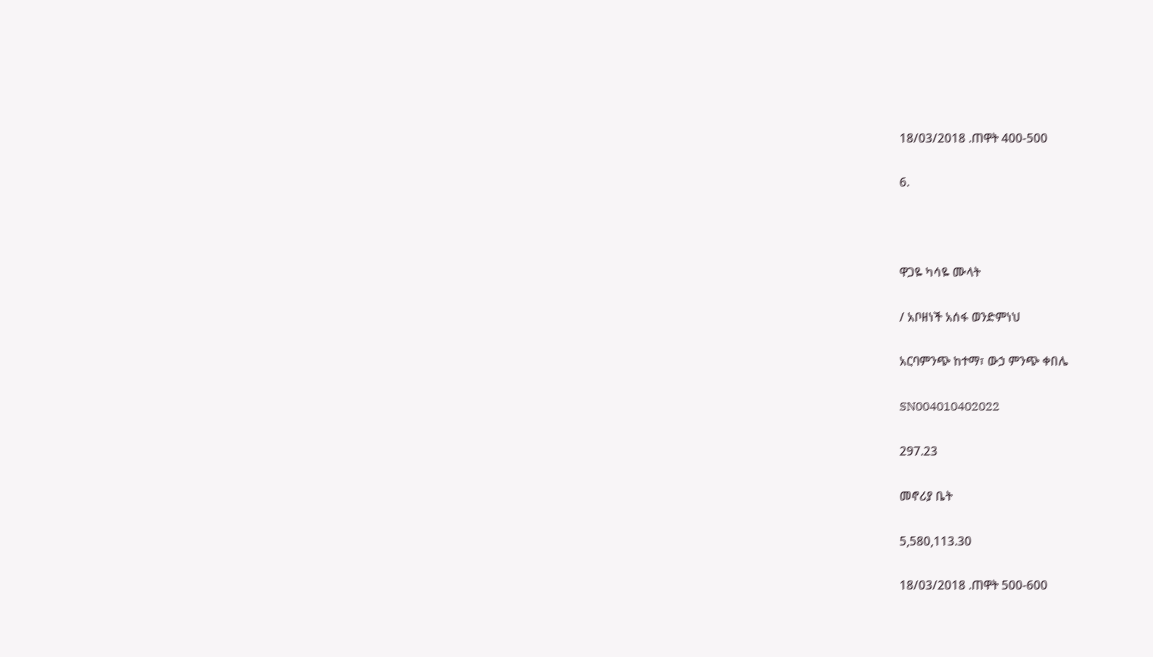18/03/2018 .ጠዋት 400-500

6.



ዋጋዬ ካሳዬ ሙላት

/ አቦዘነች አሰፋ ወንድምነህ

አርባምንጭ ከተማ፣ ውኃ ምንጭ ቀበሌ

SN004010402022

297.23

መኖሪያ ቤት

5,580,113.30

18/03/2018 .ጠዋት 500-600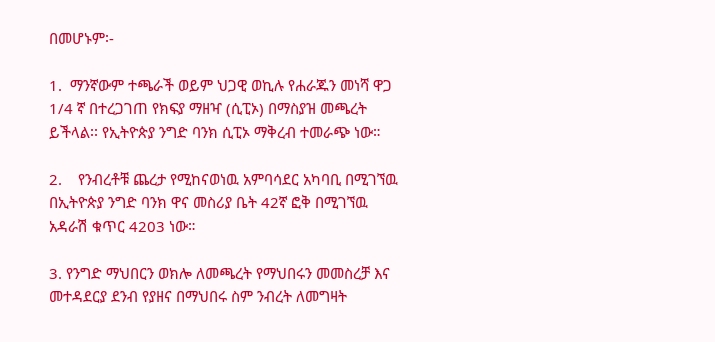በመሆኑም፡-

1.  ማንኛውም ተጫራች ወይም ህጋዊ ወኪሉ የሐራጁን መነሻ ዋጋ 1/4 ኛ በተረጋገጠ የክፍያ ማዘዣ (ሲፒኦ) በማስያዝ መጫረት ይችላል፡፡ የኢትዮጵያ ንግድ ባንክ ሲፒኦ ማቅረብ ተመራጭ ነው።

2.    የንብረቶቹ ጨረታ የሚከናወነዉ አምባሳደር አካባቢ በሚገኘዉ በኢትዮጵያ ንግድ ባንክ ዋና መስሪያ ቤት 42ኛ ፎቅ በሚገኘዉ አዳራሽ ቁጥር 4203 ነው።

3. የንግድ ማህበርን ወክሎ ለመጫረት የማህበሩን መመስረቻ እና መተዳደርያ ደንብ የያዘና በማህበሩ ስም ንብረት ለመግዛት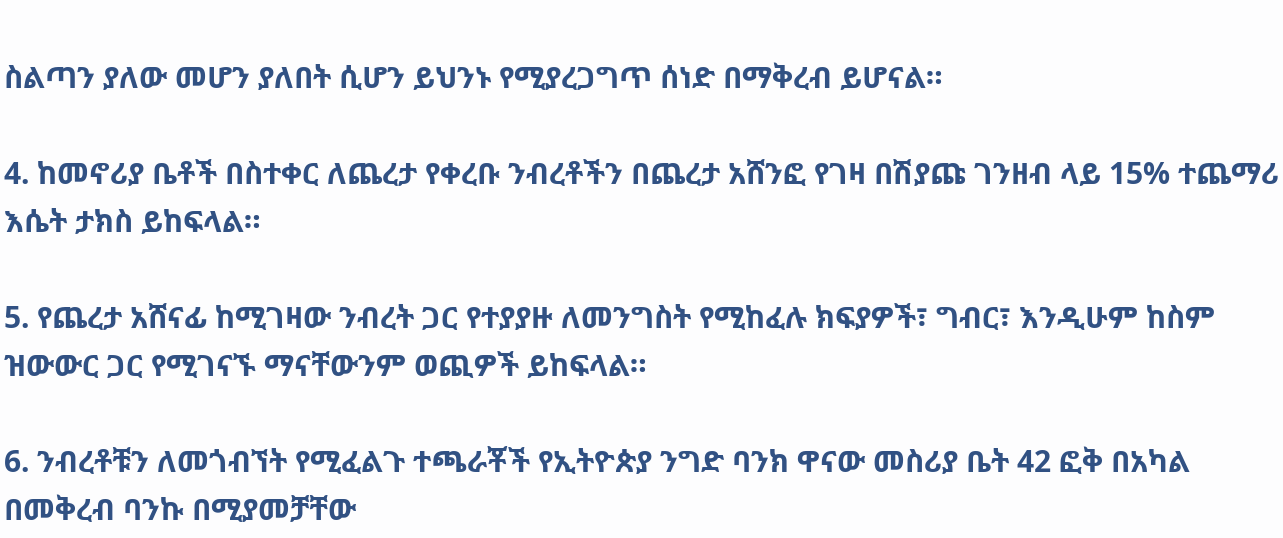ስልጣን ያለው መሆን ያለበት ሲሆን ይህንኑ የሚያረጋግጥ ሰነድ በማቅረብ ይሆናል።

4. ከመኖሪያ ቤቶች በስተቀር ለጨረታ የቀረቡ ንብረቶችን በጨረታ አሸንፎ የገዛ በሽያጩ ገንዘብ ላይ 15% ተጨማሪ እሴት ታክስ ይከፍላል።

5. የጨረታ አሸናፊ ከሚገዛው ንብረት ጋር የተያያዙ ለመንግስት የሚከፈሉ ክፍያዎች፣ ግብር፣ እንዲሁም ከስም ዝውውር ጋር የሚገናኙ ማናቸውንም ወጪዎች ይከፍላል።

6. ንብረቶቹን ለመጎብኘት የሚፈልጉ ተጫራቾች የኢትዮጵያ ንግድ ባንክ ዋናው መስሪያ ቤት 42 ፎቅ በአካል በመቅረብ ባንኩ በሚያመቻቸው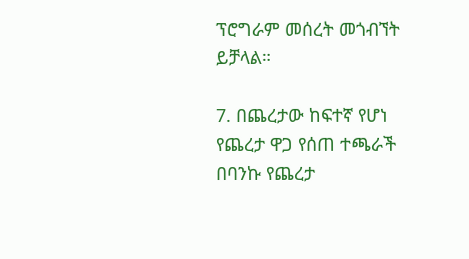ፕሮግራም መሰረት መጎብኘት ይቻላል።

7. በጨረታው ከፍተኛ የሆነ የጨረታ ዋጋ የሰጠ ተጫራች በባንኩ የጨረታ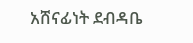አሸናፊነት ደብዳቤ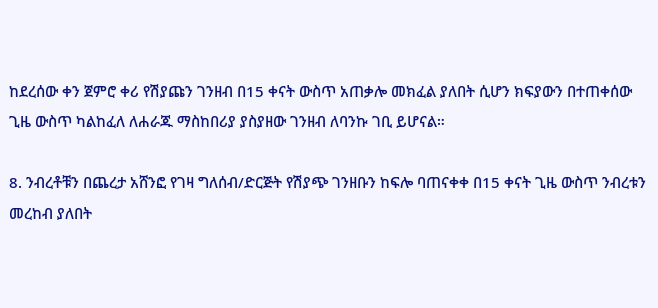ከደረሰው ቀን ጀምሮ ቀሪ የሽያጩን ገንዘብ በ15 ቀናት ውስጥ አጠቃሎ መክፈል ያለበት ሲሆን ክፍያውን በተጠቀሰው ጊዜ ውስጥ ካልከፈለ ለሐራጁ ማስከበሪያ ያስያዘው ገንዘብ ለባንኩ ገቢ ይሆናል።

8. ንብረቶቹን በጨረታ አሸንፎ የገዛ ግለሰብ/ድርጅት የሽያጭ ገንዘቡን ከፍሎ ባጠናቀቀ በ15 ቀናት ጊዜ ውስጥ ንብረቱን መረከብ ያለበት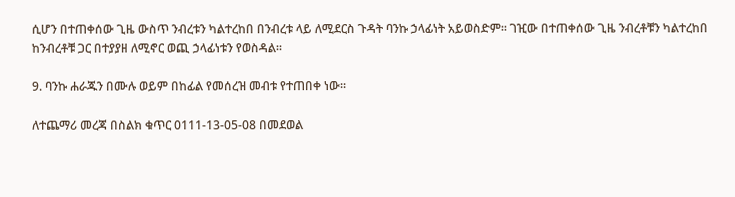ሲሆን በተጠቀሰው ጊዜ ውስጥ ንብረቱን ካልተረከበ በንብረቱ ላይ ለሚደርስ ጉዳት ባንኩ ኃላፊነት አይወስድም፡፡ ገዢው በተጠቀሰው ጊዜ ንብረቶቹን ካልተረከበ ከንብረቶቹ ጋር በተያያዘ ለሚኖር ወጪ ኃላፊነቱን የወስዳል።

9. ባንኩ ሐራጁን በሙሉ ወይም በከፊል የመሰረዝ መብቱ የተጠበቀ ነው።

ለተጨማሪ መረጃ በስልክ ቁጥር 0111-13-05-08 በመደወል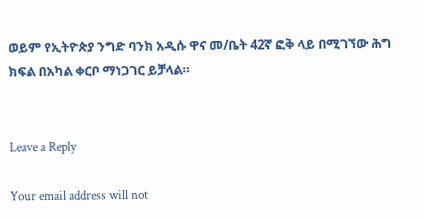ወይም የኢትዮጵያ ንግድ ባንክ አዲሱ ዋና መ/ቤት 42ኛ ፎቅ ላይ በሚገኘው ሕግ ክፍል በአካል ቀርቦ ማነጋገር ይቻላል።


Leave a Reply

Your email address will not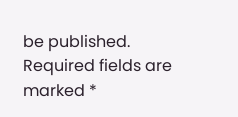be published. Required fields are marked *